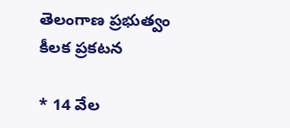తెలంగాణ ప్రభుత్వం కీలక ప్రకటన

* 14 వేల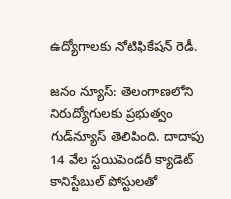ఉద్యోగాలకు నోటిఫికేషన్ రెడీ.

జనం న్యూస్: తెలంగాణలోని నిరుద్యోగులకు ప్రభుత్వం గుడ్‌న్యూస్ తెలిపింది. దాదాపు 14 వేల స్టయిపెండరీ క్యాడెట్ కానిస్టేబుల్ పోస్టులతో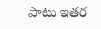పాటు ఇతర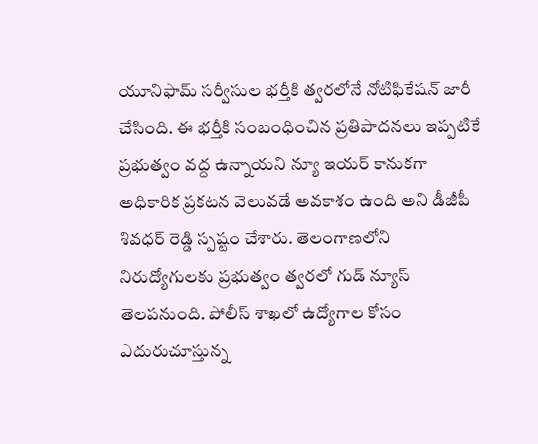యూనిఫామ్ సర్వీసుల భర్తీకి త్వరలోనే నోటిఫికేషన్ జారీ చేసింది. ఈ భర్తీకి సంబంధించిన ప్రతిపాదనలు ఇప్పటికే ప్రభుత్వం వద్ద ఉన్నాయని న్యూ ఇయర్ కానుకగా అధికారిక ప్రకటన వెలువడే అవకాశం ఉంది అని డీజీపీ శివధర్ రెడ్డి స్పష్టం చేశారు. తెలంగాణలోని నిరుద్యోగులకు ప్రభుత్వం త్వరలో గుడ్ న్యూస్ తెలపనుంది. పోలీస్ శాఖలో ఉద్యోగాల కోసం ఎదురుచూస్తున్న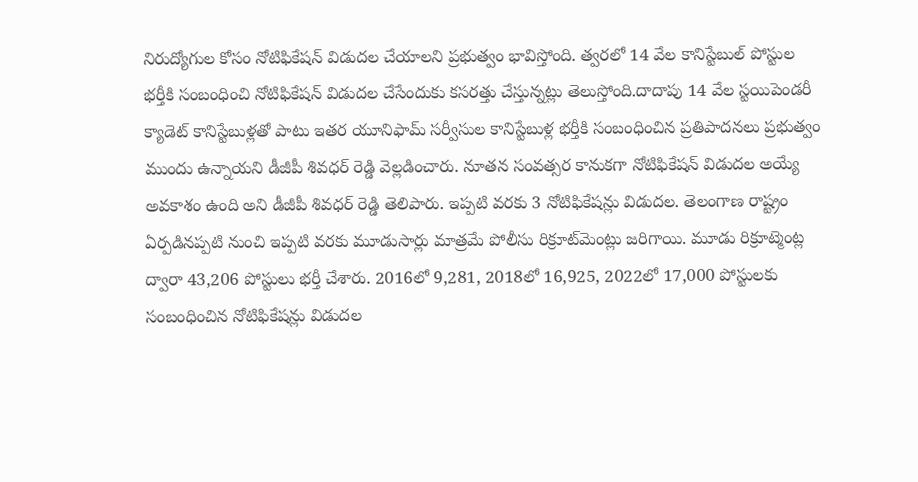నిరుద్యోగుల కోసం నోటిఫికేషన్ విడుదల చేయాలని ప్రభుత్వం భావిస్తోంది. త్వరలో 14 వేల కానిస్టేబుల్‌ పోస్టుల భర్తీకి సంబంధించి నోటిఫికేషన్‌ విడుదల చేసేందుకు కసరత్తు చేస్తున్నట్లు తెలుస్తోంది.దాదాపు 14 వేల స్టయిపెండరీ క్యాడెట్‌ కానిస్టేబుళ్లతో పాటు ఇతర యూనిఫామ్‌ సర్వీసుల కానిస్టేబుళ్ల భర్తీకి సంబంధించిన ప్రతిపాదనలు ప్రభుత్వం ముందు ఉన్నాయని డీజీపీ శివధర్ రెడ్డి వెల్లడించారు. నూతన సంవత్సర కానుకగా నోటిఫికేషన్ విడుదల అయ్యే అవకాశం ఉంది అని డీజీపీ శివధర్ రెడ్డి తెలిపారు. ఇప్పటి వరకు 3 నోటిఫికేషన్లు విడుదల. తెలంగాణ రాష్ట్రం ఏర్పడినప్పటి నుంచి ఇప్పటి వరకు మూడుసార్లు మాత్రమే పోలీసు రిక్రూట్‌మెంట్లు జరిగాయి. మూడు రిక్రూట్మెంట్ల ద్వారా 43,206 పోస్టులు భర్తీ చేశారు. 2016లో 9,281, 2018లో 16,925, 2022లో 17,000 పోస్టులకు సంబంధించిన నోటిఫికేషన్లు విడుదల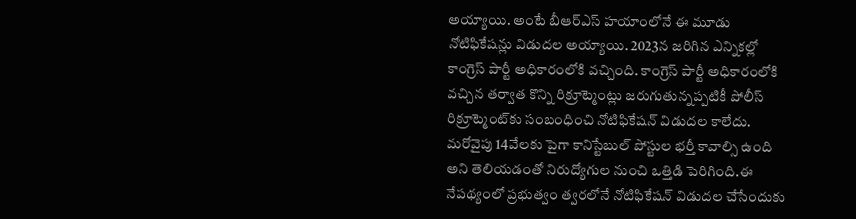అయ్యాయి. అంటే బీఆర్ఎస్ హయాంలోనే ఈ మూడు నోటిఫికేషన్లు విడుదల అయ్యాయి. 2023న జరిగిన ఎన్నికల్లో కాంగ్రెస్ పార్టీ అధికారంలోకి వచ్చింది. కాంగ్రెస్ పార్టీ అధికారంలోకి వచ్చిన తర్వాత కొన్ని రిక్రూట్మెంట్లు జరుగుతున్నప్పటికీ పోలీస్ రిక్రూట్మెంట్‌కు సంబంధించి నోటిఫికేషన్ విడుదల కాలేదు. మరోవైపు 14వేలకు పైగా కానిస్టేబుల్ పోస్టుల భర్తీ కావాల్సి ఉంది అని తెలియడంతో నిరుద్యోగుల నుంచి ఒత్తిడి పెరిగింది.ఈ నేపథ్యంలో ప్రభుత్వం త్వరలోనే నోటిఫికేషన్ విడుదల చేసేందుకు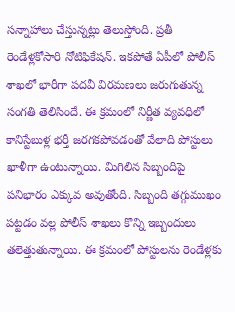సన్నాహాలు చేస్తున్నట్లు తెలుస్తోంది. ప్రతీ రెండేళ్లకోసారి నోటిఫికేషన్. ఇకపోతే ఏపీలో పోలీస్ శాఖలో భారీగా పదవీ విరమణలు జరుగుతున్న సంగతి తెలిసిందే. ఈ క్రమంలో నిర్ణీత వ్యవధిలో కానిస్టేబుళ్ల భర్తీ జరగకపోవడంతో వేలాది పోస్టులు ఖాళీగా ఉంటున్నాయి. మిగిలిన సిబ్బందిపై పనిభారం ఎక్కువ అవుతోంది. సిబ్బంది తగ్గుముఖం పట్టడం వల్ల పోలీస్ శాఖలు కొన్ని ఇబ్బందులు తలెత్తుతున్నాయి. ఈ క్రమంలో పోస్టులను రెండేళ్లకు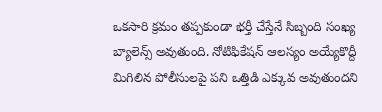ఒకసారి క్రమం తప్పకుండా భర్తీ చేస్తేనే సిబ్బంది సంఖ్య బ్యాలెన్స్‌ అవుతుంది. నోటిఫికేషన్ ఆలస్యం అయ్యేకొద్దీ మిగిలిన పోలీసులపై పని ఒత్తిడి ఎక్కువ అవుతుందని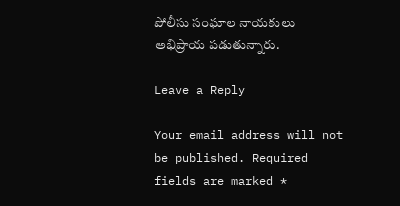పోలీసు సంఘాల నాయకులు అభిప్రాయ పడుతున్నారు.

Leave a Reply

Your email address will not be published. Required fields are marked *